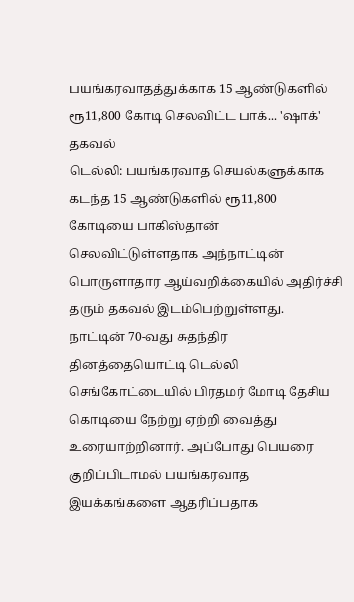பயங்கரவாதத்துக்காக 15 ஆண்டுகளில் ரூ11,800 கோடி செலவிட்ட பாக்... 'ஷாக்' தகவல்
டெல்லி: பயங்கரவாத செயல்களுக்காக கடந்த 15 ஆண்டுகளில் ரூ11,800 கோடியை பாகிஸ்தான் செலவிட்டுள்ளதாக அந்நாட்டின் பொருளாதார ஆய்வறிக்கையில் அதிர்ச்சி தரும் தகவல் இடம்பெற்றுள்ளது.
நாட்டின் 70-வது சுதந்திர தினத்தையொட்டி டெல்லி செங்கோட்டையில் பிரதமர் மோடி தேசிய கொடியை நேற்று ஏற்றி வைத்து உரையாற்றினார். அப்போது பெயரை குறிப்பிடாமல் பயங்கரவாத இயக்கங்களை ஆதரிப்பதாக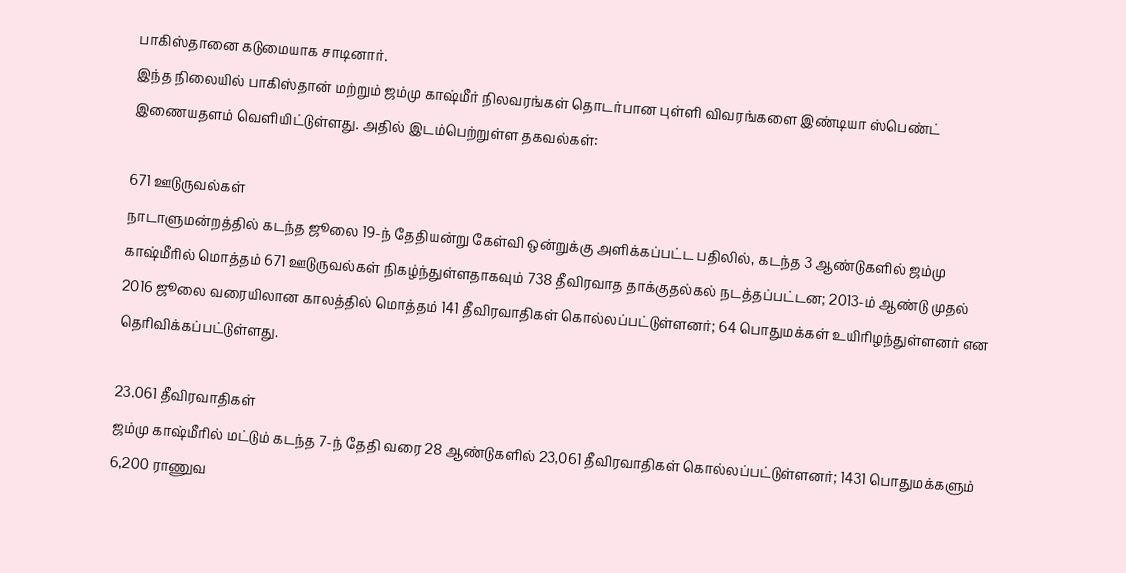பாகிஸ்தானை கடுமையாக சாடினார்.
இந்த நிலையில் பாகிஸ்தான் மற்றும் ஜம்மு காஷ்மீர் நிலவரங்கள் தொடர்பான புள்ளி விவரங்களை இண்டியா ஸ்பெண்ட் இணையதளம் வெளியிட்டுள்ளது. அதில் இடம்பெற்றுள்ள தகவல்கள்:

671 ஊடுருவல்கள்
நாடாளுமன்றத்தில் கடந்த ஜூலை 19-ந் தேதியன்று கேள்வி ஒன்றுக்கு அளிக்கப்பட்ட பதிலில், கடந்த 3 ஆண்டுகளில் ஜம்மு காஷ்மீரில் மொத்தம் 671 ஊடுருவல்கள் நிகழ்ந்துள்ளதாகவும் 738 தீவிரவாத தாக்குதல்கல் நடத்தப்பட்டன; 2013-ம் ஆண்டு முதல் 2016 ஜூலை வரையிலான காலத்தில் மொத்தம் 141 தீவிரவாதிகள் கொல்லப்பட்டுள்ளனர்; 64 பொதுமக்கள் உயிரிழந்துள்ளனர் என தெரிவிக்கப்பட்டுள்ளது.

23.061 தீவிரவாதிகள்
ஜம்மு காஷ்மீரில் மட்டும் கடந்த 7-ந் தேதி வரை 28 ஆண்டுகளில் 23,061 தீவிரவாதிகள் கொல்லப்பட்டுள்ளனர்; 1431 பொதுமக்களும் 6,200 ராணுவ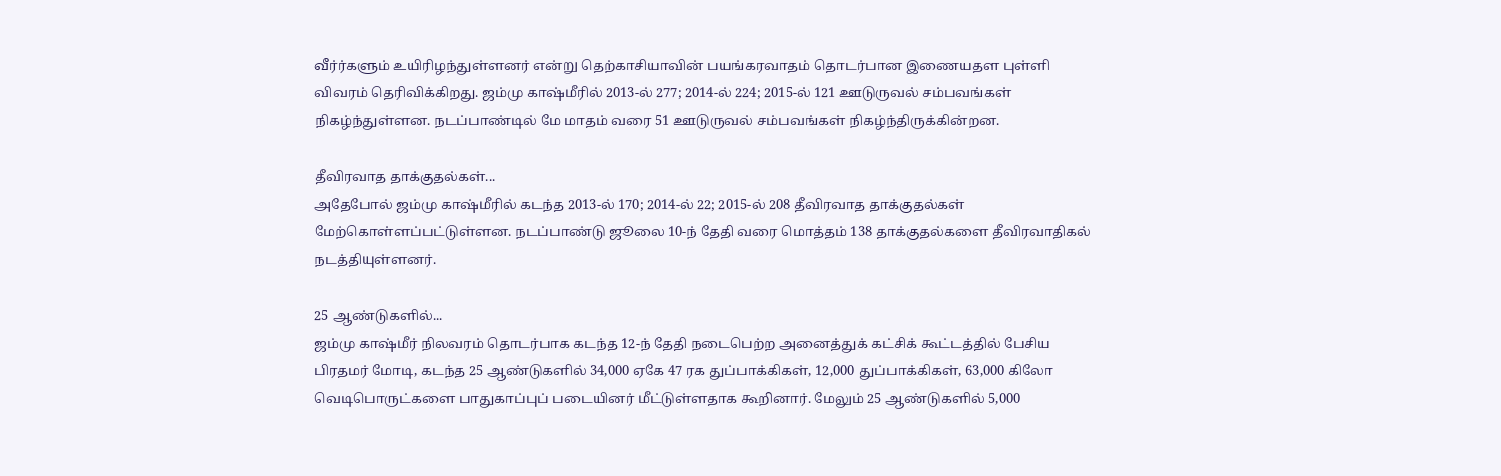வீர்ர்களும் உயிரிழந்துள்ளனர் என்று தெற்காசியாவின் பயங்கரவாதம் தொடர்பான இணையதள புள்ளி விவரம் தெரிவிக்கிறது. ஜம்மு காஷ்மீரில் 2013-ல் 277; 2014-ல் 224; 2015-ல் 121 ஊடுருவல் சம்பவங்கள் நிகழ்ந்துள்ளன. நடப்பாண்டில் மே மாதம் வரை 51 ஊடுருவல் சம்பவங்கள் நிகழ்ந்திருக்கின்றன.

தீவிரவாத தாக்குதல்கள்...
அதேபோல் ஜம்மு காஷ்மீரில் கடந்த 2013-ல் 170; 2014-ல் 22; 2015-ல் 208 தீவிரவாத தாக்குதல்கள் மேற்கொள்ளப்பட்டுள்ளன. நடப்பாண்டு ஜூலை 10-ந் தேதி வரை மொத்தம் 138 தாக்குதல்களை தீவிரவாதிகல் நடத்தியுள்ளனர்.

25 ஆண்டுகளில்...
ஜம்மு காஷ்மீர் நிலவரம் தொடர்பாக கடந்த 12-ந் தேதி நடைபெற்ற அனைத்துக் கட்சிக் கூட்டத்தில் பேசிய பிரதமர் மோடி, கடந்த 25 ஆண்டுகளில் 34,000 ஏகே 47 ரக துப்பாக்கிகள், 12,000 துப்பாக்கிகள், 63,000 கிலோ வெடிபொருட்களை பாதுகாப்புப் படையினர் மீட்டுள்ளதாக கூறினார். மேலும் 25 ஆண்டுகளில் 5,000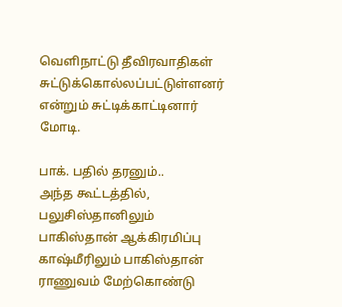வெளிநாட்டு தீவிரவாதிகள் சுட்டுக்கொல்லப்பட்டுள்ளனர் என்றும் சுட்டிக்காட்டினார் மோடி.

பாக். பதில் தரனும்..
அந்த கூட்டத்தில், பலுசிஸ்தானிலும் பாகிஸ்தான் ஆக்கிரமிப்பு காஷ்மீரிலும் பாகிஸ்தான் ராணுவம் மேற்கொண்டு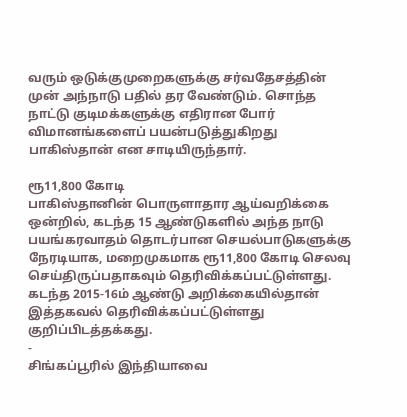வரும் ஒடுக்குமுறைகளுக்கு சர்வதேசத்தின் முன் அந்நாடு பதில் தர வேண்டும். சொந்த நாட்டு குடிமக்களுக்கு எதிரான போர் விமானங்களைப் பயன்படுத்துகிறது பாகிஸ்தான் என சாடியிருந்தார்.

ரூ11,800 கோடி
பாகிஸ்தானின் பொருளாதார ஆய்வறிக்கை ஒன்றில், கடந்த 15 ஆண்டுகளில் அந்த நாடு பயங்கரவாதம் தொடர்பான செயல்பாடுகளுக்கு நேரடியாக, மறைமுகமாக ரூ11,800 கோடி செலவு செய்திருப்பதாகவும் தெரிவிக்கப்பட்டுள்ளது. கடந்த 2015-16ம் ஆண்டு அறிக்கையில்தான் இத்தகவல் தெரிவிக்கப்பட்டுள்ளது குறிப்பிடத்தக்கது.
-
சிங்கப்பூரில் இந்தியாவை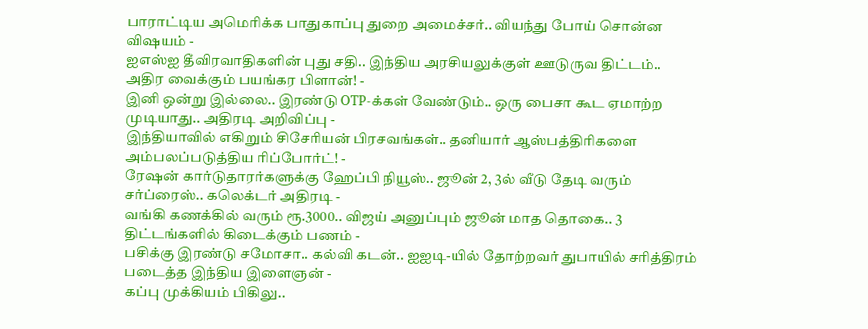பாராட்டிய அமெரிக்க பாதுகாப்பு துறை அமைச்சர்.. வியந்து போய் சொன்ன விஷயம் -
ஐஎஸ்ஐ தீவிரவாதிகளின் புது சதி.. இந்திய அரசியலுக்குள் ஊடுருவ திட்டம்.. அதிர வைக்கும் பயங்கர பிளான்! -
இனி ஒன்று இல்லை.. இரண்டு OTP-க்கள் வேண்டும்.. ஒரு பைசா கூட ஏமாற்ற முடியாது.. அதிரடி அறிவிப்பு -
இந்தியாவில் எகிறும் சிசேரியன் பிரசவங்கள்.. தனியார் ஆஸ்பத்திரிகளை அம்பலப்படுத்திய ரிப்போர்ட்! -
ரேஷன் கார்டுதாரர்களுக்கு ஹேப்பி நியூஸ்.. ஜூன் 2, 3ல் வீடு தேடி வரும் சர்ப்ரைஸ்.. கலெக்டர் அதிரடி -
வங்கி கணக்கில் வரும் ரூ.3000.. விஜய் அனுப்பும் ஜூன் மாத தொகை.. 3 திட்டங்களில் கிடைக்கும் பணம் -
பசிக்கு இரண்டு சமோசா.. கல்வி கடன்.. ஐஐடி-யில் தோற்றவர் துபாயில் சரித்திரம் படைத்த இந்திய இளைஞன் -
கப்பு முக்கியம் பிகிலு..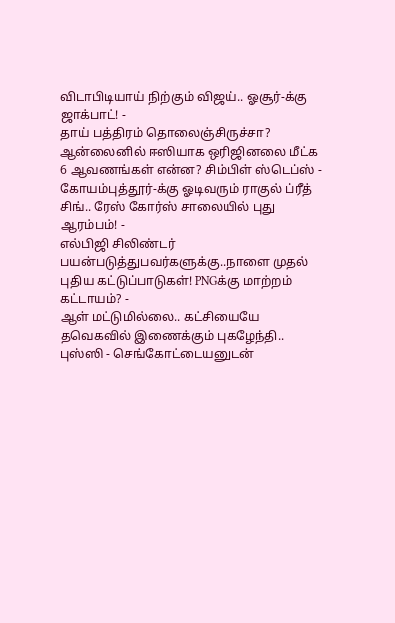விடாபிடியாய் நிற்கும் விஜய்.. ஓசூர்-க்கு ஜாக்பாட்! -
தாய் பத்திரம் தொலைஞ்சிருச்சா? ஆன்லைனில் ஈஸியாக ஒரிஜினலை மீட்க 6 ஆவணங்கள் என்ன? சிம்பிள் ஸ்டெப்ஸ் -
கோயம்புத்தூர்-க்கு ஓடிவரும் ராகுல் ப்ரீத் சிங்.. ரேஸ் கோர்ஸ் சாலையில் புது ஆரம்பம்! -
எல்பிஜி சிலிண்டர் பயன்படுத்துபவர்களுக்கு..நாளை முதல் புதிய கட்டுப்பாடுகள்! PNGக்கு மாற்றம் கட்டாயம்? -
ஆள் மட்டுமில்லை.. கட்சியையே தவெகவில் இணைக்கும் புகழேந்தி.. புஸ்ஸி - செங்கோட்டையனுடன்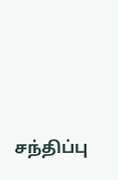சந்திப்பு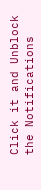Click it and Unblock the Notifications